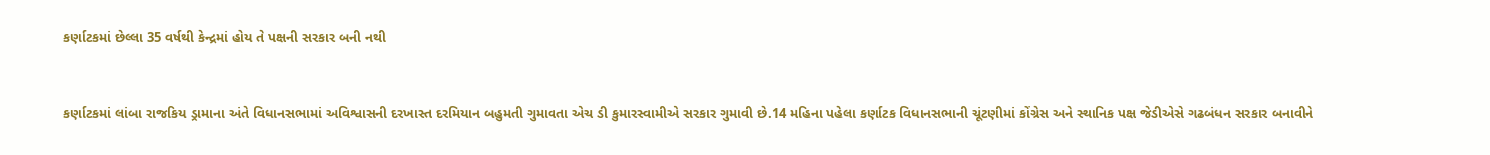કર્ણાટકમાં છેલ્લા 35 વર્ષથી કેન્દ્રમાં હોય તે પક્ષની સરકાર બની નથી


કર્ણાટકમાં લાંબા રાજકિય ડ્રામાના અંતે વિધાનસભામાં અવિશ્વાસની દરખાસ્ત દરમિયાન બહુમતી ગુમાવતા એચ ડી કુમારસ્વામીએ સરકાર ગુમાવી છે.14 મહિના પહેલા કર્ણાટક વિધાનસભાની ચૂંટણીમાં કોંગ્રેસ અને સ્થાનિક પક્ષ જેડીએસે ગઢબંધન સરકાર બનાવીને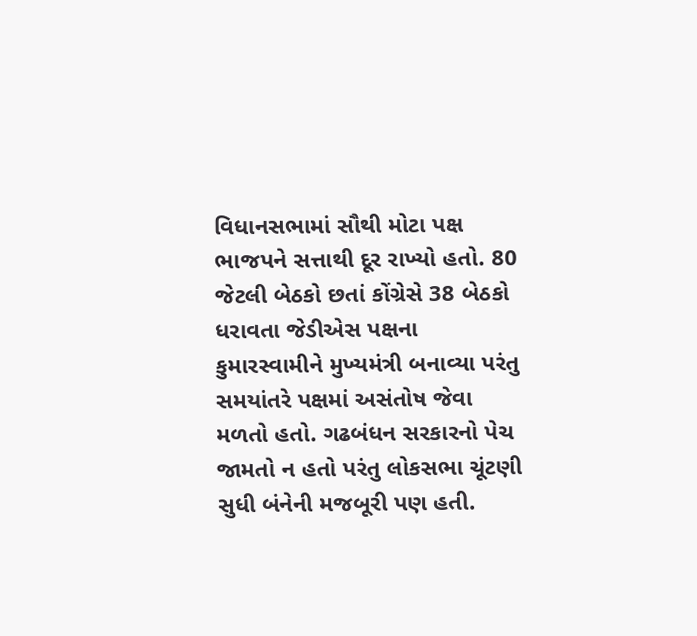વિધાનસભામાં સૌથી મોટા પક્ષ ભાજપને સત્તાથી દૂર રાખ્યો હતો. 80 જેટલી બેઠકો છતાં કોંગ્રેસે 38 બેઠકો ધરાવતા જેડીએસ પક્ષના કુમારસ્વામીને મુખ્યમંત્રી બનાવ્યા પરંતુ સમયાંતરે પક્ષમાં અસંતોષ જેવા મળતો હતો. ગઢબંધન સરકારનો પેચ જામતો ન હતો પરંતુ લોકસભા ચૂંટણી સુધી બંનેની મજબૂરી પણ હતી.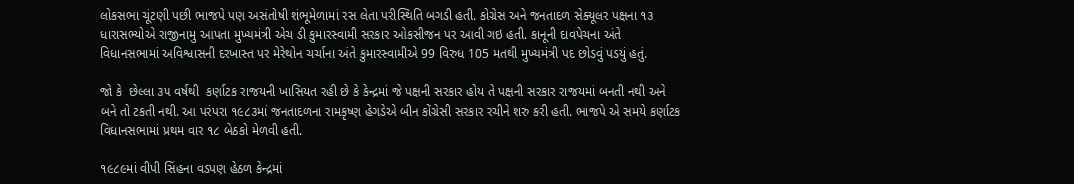લોકસભા ચૂંટણી પછી ભાજપે પણ અસંતોષી શંભૂમેળામાં રસ લેતા પરીસ્થિતિ બગડી હતી. કોગ્રેસ અને જનતાદળ સેક્યૂલર પક્ષના ૧૩ ધારાસભ્યોએ રાજીનામુ આપતા મુખ્યમંત્રી એચ ડી કુમારસ્વામી સરકાર ઓકસીજન પર આવી ગઇ હતી. કાનૂની દાવપેચના અંતે વિધાનસભામાં અવિશ્વાસની દરખાસ્ત પર મેરેથોન ચર્ચાના અંતે કુમારસ્વામીએ 99 વિરુધ 105 મતથી મુખ્યમંત્રી પદ છોડવું પડયું હતું.

જો કે  છેલ્લા ૩૫ વર્ષથી  કર્ણાટક રાજયની ખાસિયત રહી છે કે કેન્દ્રમાં જે પક્ષની સરકાર હોય તે પક્ષની સરકાર રાજયમાં બનતી નથી અને બને તો ટકતી નથી. આ પરંપરા ૧૯૮૩માં જનતાદળના રામકૃષ્ણ હેગડેએ બીન કોંગ્રેસી સરકાર રચીને શરુ કરી હતી. ભાજપે એ સમયે કર્ણાટક વિધાનસભામાં પ્રથમ વાર ૧૮ બેઠકો મેળવી હતી.

૧૯૮૯માં વીપી સિંહના વડપણ હેઠળ કેન્દ્રમાં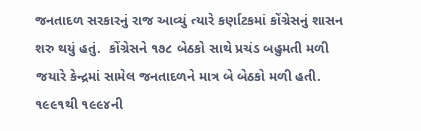જનતાદળ સરકારનું રાજ આવ્યું ત્યારે કર્ણાટકમાં કોંગ્રેસનું શાસન શરુ થયું હતું.  કોંગ્રેસને ૧૭૮ બેઠકો સાથે પ્રચંડ બહુમતી મળી જયારે કેન્દ્રમાં સામેલ જનતાદળને માત્ર બે બેઠકો મળી હતી. ૧૯૯૧થી ૧૯૯૪ની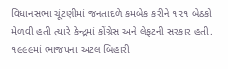વિધાનસભા ચૂંટણીમાં જનતાદળે કમબેક કરીને ૧૨૧ બેઠકો મેળવી હતી ત્યારે કેન્દ્રમાં કોંગ્રેસ અને લેફટની સરકાર હતી. ૧૯૯૯માં ભાજપના અટલ બિહારી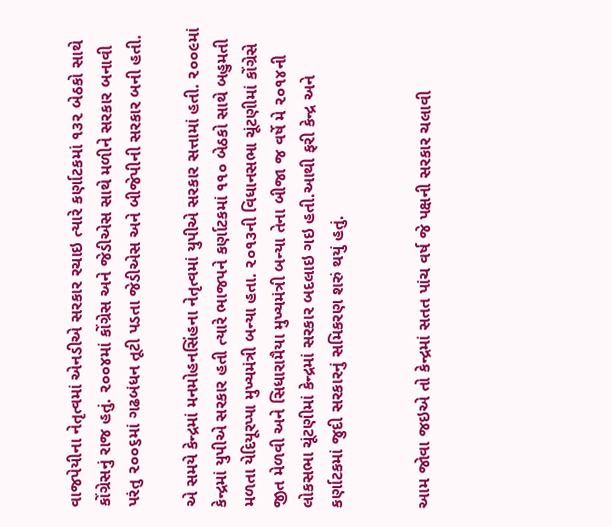વાજપેયીના નેતૃત્વમાં એનડીએ સરકાર રચાઇ ત્યારે કર્ણાટકમાં ૧૩૨ બેઠકો સાથે કોંગ્રેસનું રાજ હતું. ૨૦૦૪માં કોંગ્રેસ અને જેડીએસ સાથે મળીને સરકાર બનાવી પરંતુ ૨૦૦૬માં ગઢબંધન તૂટી પડતા જેડીએસ અને બીજેપીની સરકાર બની હતી.

એ સમયે કેન્દ્રમાં મનમોહનસિંહના નેતૃત્વમાં યુપીએ સરકાર સત્તામાં હતી. ૨૦૦૯માં કેન્દ્રમાં યુપીએ સરકાર હતી ત્યારે ભાજપને કર્ણાટકમાં ૧૧૦ બેઠકો સાથે બહુમતી મળતા યેદિયૂરપ્પા મુખ્યમંત્રી બન્યા હતા. ૨૦૧૩ની વિધાનસભા ચૂંટણીમાં કોંગ્રેસે જીત મેળવી અને સિધારામૈયા મુખ્યમંત્રી બન્યા તેના બીજા જ વર્ષે મે ૨૦૧૪ની લોકસભા ચૂંટણીમાં કેન્દ્રમાં સરકાર બદલાઇ ગઇ હતી.આથી ફરી કેન્દ્ર અને કર્ણાટકમાં જુદી સરકારનું સમિકરણ શરું થયું હતું.


આમ જોવા જઇએ તો કેન્દ્રમાં સતત પાંચ વર્ષ જે પક્ષની સરકાર ચલાવી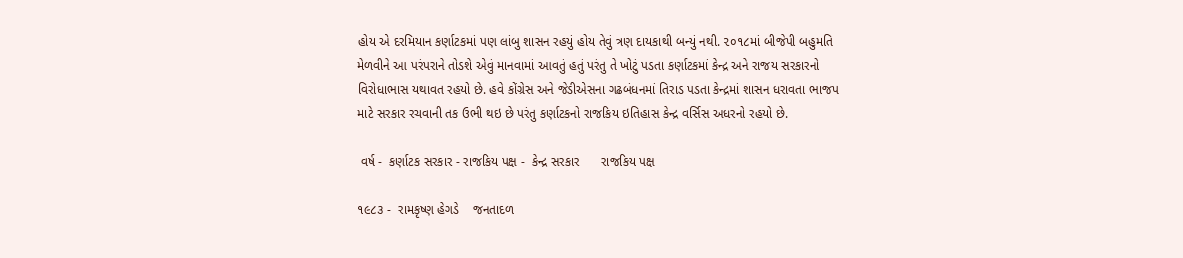હોય એ દરમિયાન કર્ણાટકમાં પણ લાંબુ શાસન રહયું હોય તેવું ત્રણ દાયકાથી બન્યું નથી. ૨૦૧૮માં બીજેપી બહુમતિ મેળવીને આ પરંપરાને તોડશે એવું માનવામાં આવતું હતું પરંતુ તે ખોટું પડતા કર્ણાટકમાં કેન્દ્ર અને રાજય સરકારનો વિરોધાભાસ યથાવત રહયો છે. હવે કોંગ્રેસ અને જેડીએસના ગઢબંધનમાં તિરાડ પડતા કેન્દ્રમાં શાસન ધરાવતા ભાજપ માટે સરકાર રચવાની તક ઉભી થઇ છે પરંતુ કર્ણાટકનો રાજકિય ઇતિહાસ કેન્દ્ર વર્સિસ અધરનો રહયો છે.

 વર્ષ -  કર્ણાટક સરકાર - રાજકિય પક્ષ -  કેન્દ્ર સરકાર      રાજકિય પક્ષ

૧૯૮૩ -  રામકૃષ્ણ હેગડે    જનતાદળ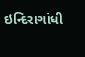ઇન્દિરાગાંધી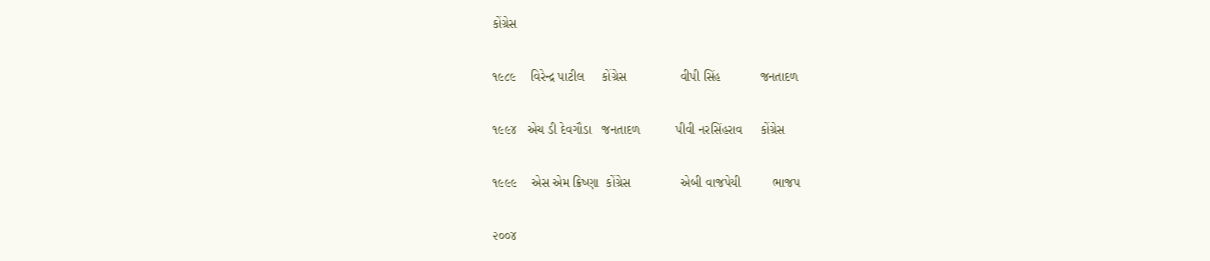કોંગ્રેસ

૧૯૮૯    વિરેન્દ્ર પાટીલ     કોંગ્રેસ               વીપી સિંહ           જનતાદળ

૧૯૯૪   એચ ડી દેવગૌડા   જનતાદળ          પીવી નરસિંહરાવ     કોંગ્રેસ

૧૯૯૯    એસ એમ ક્રિષ્ણા  કોંગ્રેસ              એબી વાજપેયી         ભાજપ

૨૦૦૪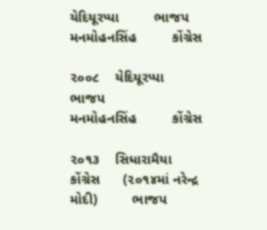યેદિયૂરપ્પા         ભાજપ             મનમોહનસિંહ         કોંગ્રેસ

૨૦૦૮    યેદિયૂરપ્પા        ભાજપ               મનમોહનસિંહ         કોંગ્રેસ

૨૦૧૩    સિધારામૈયા       કોંગ્રેસ      (૨૦૧૪માં નરેન્દ્ર મોદી)         ભાજપ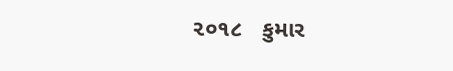૨૦૧૮   કુમાર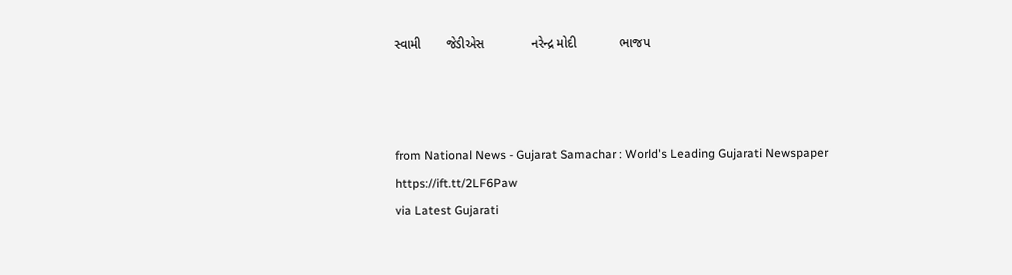સ્વામી       જેડીએસ             નરેન્દ્ર મોદી            ભાજપ



from National News - Gujarat Samachar : World's Leading Gujarati Newspaper https://ift.tt/2LF6Paw
via Latest Gujarati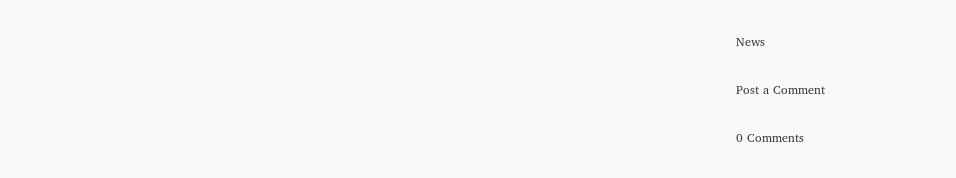News

Post a Comment

0 Comments